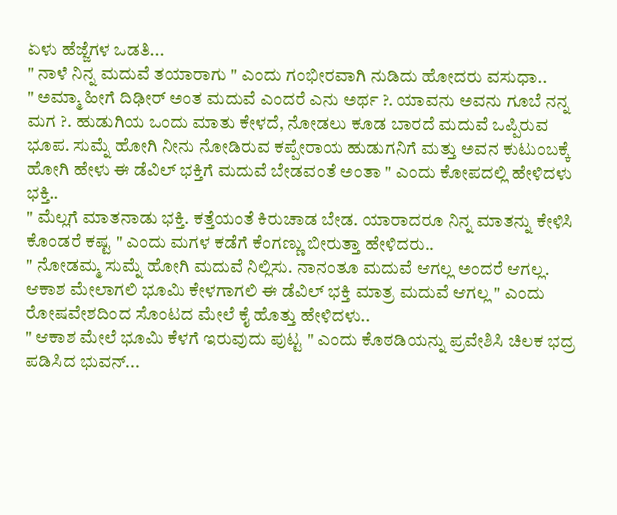ಏಳು ಹೆಜ್ಜೆಗಳ ಒಡತಿ...
" ನಾಳೆ ನಿನ್ನ ಮದುವೆ ತಯಾರಾಗು " ಎಂದು ಗಂಭೀರವಾಗಿ ನುಡಿದು ಹೋದರು ವಸುಧಾ..
" ಅಮ್ಮಾ ಹೀಗೆ ದಿಢೀರ್ ಅಂತ ಮದುವೆ ಎಂದರೆ ಎನು ಅರ್ಥ ?. ಯಾವನು ಅವನು ಗೂಬೆ ನನ್ನ ಮಗ ?. ಹುಡುಗಿಯ ಒಂದು ಮಾತು ಕೇಳದೆ, ನೋಡಲು ಕೂಡ ಬಾರದೆ ಮದುವೆ ಒಪ್ಪಿರುವ ಭೂಪ. ಸುಮ್ನೆ ಹೋಗಿ ನೀನು ನೋಡಿರುವ ಕಪ್ಪೇರಾಯ ಹುಡುಗನಿಗೆ ಮತ್ತು ಅವನ ಕುಟುಂಬಕ್ಕೆ ಹೋಗಿ ಹೇಳು ಈ ಡೆವಿಲ್ ಭಕ್ತಿಗೆ ಮದುವೆ ಬೇಡವಂತೆ ಅಂತಾ " ಎಂದು ಕೋಪದಲ್ಲಿ ಹೇಳಿದಳು ಭಕ್ತಿ..
" ಮೆಲ್ಲಗೆ ಮಾತನಾಡು ಭಕ್ತಿ. ಕತ್ತೆಯಂತೆ ಕಿರುಚಾಡ ಬೇಡ. ಯಾರಾದರೂ ನಿನ್ನ ಮಾತನ್ನು ಕೇಳಿಸಿ ಕೊಂಡರೆ ಕಷ್ಟ " ಎಂದು ಮಗಳ ಕಡೆಗೆ ಕೆಂಗಣ್ಣು ಬೀರುತ್ತಾ ಹೇಳಿದರು..
" ನೋಡಮ್ಮ ಸುಮ್ನೆ ಹೋಗಿ ಮದುವೆ ನಿಲ್ಲಿಸು. ನಾನಂತೂ ಮದುವೆ ಆಗಲ್ಲ ಅಂದರೆ ಆಗಲ್ಲ. ಆಕಾಶ ಮೇಲಾಗಲಿ ಭೂಮಿ ಕೇಳಗಾಗಲಿ ಈ ಡೆವಿಲ್ ಭಕ್ತಿ ಮಾತ್ರ ಮದುವೆ ಆಗಲ್ಲ " ಎಂದು ರೋಷವೇಶದಿಂದ ಸೊಂಟದ ಮೇಲೆ ಕೈ ಹೊತ್ತು ಹೇಳಿದಳು..
" ಆಕಾಶ ಮೇಲೆ ಭೂಮಿ ಕೆಳಗೆ ಇರುವುದು ಪುಟ್ಟ " ಎಂದು ಕೊಠಡಿಯನ್ನು ಪ್ರವೇಶಿಸಿ ಚಿಲಕ ಭದ್ರ ಪಡಿಸಿದ ಭುವನ್...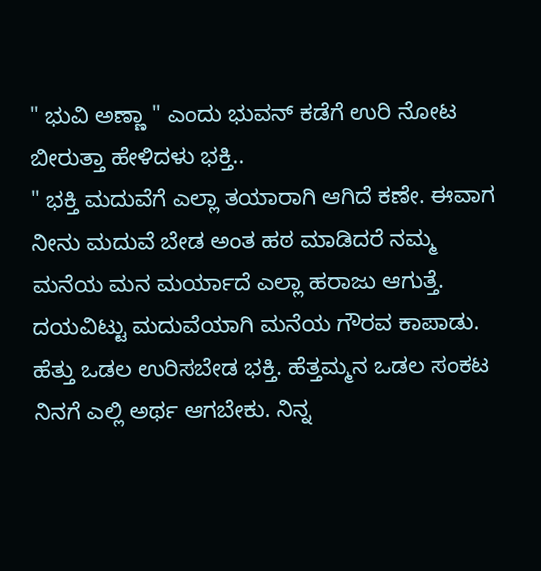" ಭುವಿ ಅಣ್ಣಾ " ಎಂದು ಭುವನ್ ಕಡೆಗೆ ಉರಿ ನೋಟ ಬೀರುತ್ತಾ ಹೇಳಿದಳು ಭಕ್ತಿ..
" ಭಕ್ತಿ ಮದುವೆಗೆ ಎಲ್ಲಾ ತಯಾರಾಗಿ ಆಗಿದೆ ಕಣೇ. ಈವಾಗ ನೀನು ಮದುವೆ ಬೇಡ ಅಂತ ಹಠ ಮಾಡಿದರೆ ನಮ್ಮ ಮನೆಯ ಮನ ಮರ್ಯಾದೆ ಎಲ್ಲಾ ಹರಾಜು ಆಗುತ್ತೆ. ದಯವಿಟ್ಟು ಮದುವೆಯಾಗಿ ಮನೆಯ ಗೌರವ ಕಾಪಾಡು. ಹೆತ್ತು ಒಡಲ ಉರಿಸಬೇಡ ಭಕ್ತಿ. ಹೆತ್ತಮ್ಮನ ಒಡಲ ಸಂಕಟ ನಿನಗೆ ಎಲ್ಲಿ ಅರ್ಥ ಆಗಬೇಕು. ನಿನ್ನ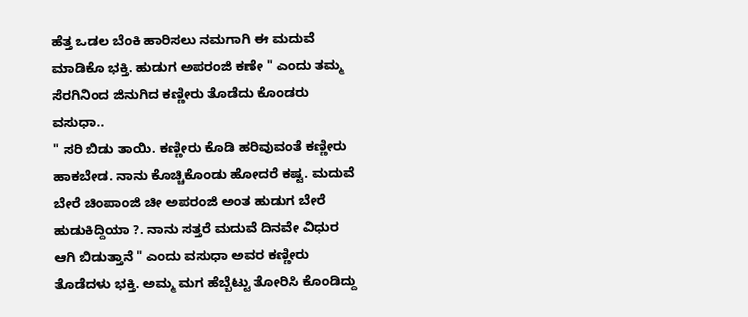ಹೆತ್ತ ಒಡಲ ಬೆಂಕಿ ಹಾರಿಸಲು ನಮಗಾಗಿ ಈ ಮದುವೆ ಮಾಡಿಕೊ ಭಕ್ತಿ. ಹುಡುಗ ಅಪರಂಜಿ ಕಣೇ " ಎಂದು ತಮ್ಮ ಸೆರಗಿನಿಂದ ಜಿನುಗಿದ ಕಣ್ಣೀರು ತೊಡೆದು ಕೊಂಡರು ವಸುಧಾ..
" ಸರಿ ಬಿಡು ತಾಯಿ. ಕಣ್ಣೀರು ಕೊಡಿ ಹರಿವುವಂತೆ ಕಣ್ಣೀರು ಹಾಕಬೇಡ. ನಾನು ಕೊಚ್ಚಿಕೊಂಡು ಹೋದರೆ ಕಷ್ಟ. ಮದುವೆ ಬೇರೆ ಚಿಂಪಾಂಜಿ ಚೀ ಅಪರಂಜಿ ಅಂತ ಹುಡುಗ ಬೇರೆ ಹುಡುಕಿದ್ದಿಯಾ ?. ನಾನು ಸತ್ತರೆ ಮದುವೆ ದಿನವೇ ವಿಧುರ ಆಗಿ ಬಿಡುತ್ತಾನೆ " ಎಂದು ವಸುಧಾ ಅವರ ಕಣ್ಣೀರು ತೊಡೆದಳು ಭಕ್ತಿ. ಅಮ್ಮ ಮಗ ಹೆಬ್ಬೆಟ್ಟು ತೋರಿಸಿ ಕೊಂಡಿದ್ದು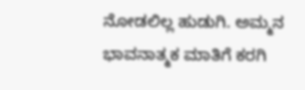ನೋಡಲಿಲ್ಲ ಹುಡುಗಿ. ಅಮ್ಮನ ಭಾವನಾತ್ಮಕ ಮಾತಿಗೆ ಕರಗಿ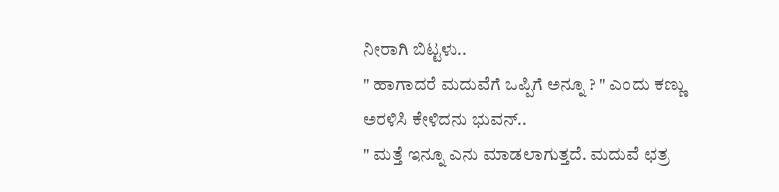ನೀರಾಗಿ ಬಿಟ್ಟಳು..
" ಹಾಗಾದರೆ ಮದುವೆಗೆ ಒಪ್ಪಿಗೆ ಅನ್ನೂ ? " ಎಂದು ಕಣ್ಣು ಅರಳಿಸಿ ಕೇಳಿದನು ಭುವನ್..
" ಮತ್ತೆ ಇನ್ನೂ ಎನು ಮಾಡಲಾಗುತ್ತದೆ. ಮದುವೆ ಛತ್ರ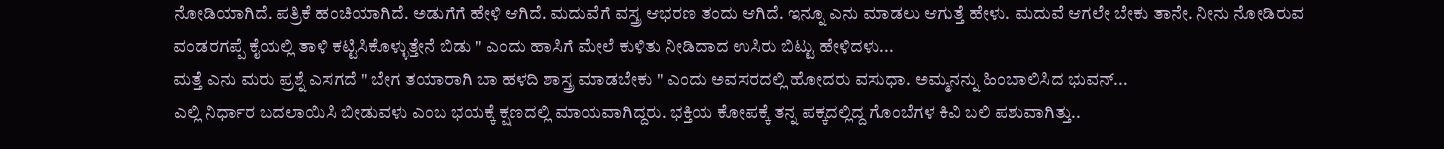ನೋಡಿಯಾಗಿದೆ. ಪತ್ರಿಕೆ ಹಂಚಿಯಾಗಿದೆ. ಅಡುಗೆಗೆ ಹೇಳಿ ಆಗಿದೆ. ಮದುವೆಗೆ ವಸ್ತ್ರ ಆಭರಣ ತಂದು ಆಗಿದೆ. ಇನ್ನೂ ಎನು ಮಾಡಲು ಆಗುತ್ತೆ ಹೇಳು. ಮದುವೆ ಆಗಲೇ ಬೇಕು ತಾನೇ. ನೀನು ನೋಡಿರುವ ವಂಡರಗಪ್ಪೆ ಕೈಯಲ್ಲಿ ತಾಳಿ ಕಟ್ಟಿಸಿಕೊಳ್ಳುತ್ತೇನೆ ಬಿಡು " ಎಂದು ಹಾಸಿಗೆ ಮೇಲೆ ಕುಳಿತು ನೀಡಿದಾದ ಉಸಿರು ಬಿಟ್ಟು ಹೇಳಿದಳು...
ಮತ್ತೆ ಎನು ಮರು ಪ್ರಶ್ನೆ ಎಸಗದೆ " ಬೇಗ ತಯಾರಾಗಿ ಬಾ ಹಳದಿ ಶಾಸ್ತ್ರ ಮಾಡಬೇಕು " ಎಂದು ಅವಸರದಲ್ಲಿ ಹೋದರು ವಸುಧಾ. ಅಮ್ಮನನ್ನು ಹಿಂಬಾಲಿಸಿದ ಭುವನ್...
ಎಲ್ಲಿ ನಿರ್ಧಾರ ಬದಲಾಯಿಸಿ ಬೀಡುವಳು ಎಂಬ ಭಯಕ್ಕೆ ಕ್ಷಣದಲ್ಲಿ ಮಾಯವಾಗಿದ್ದರು. ಭಕ್ತಿಯ ಕೋಪಕ್ಕೆ ತನ್ನ ಪಕ್ಕದಲ್ಲಿದ್ದ ಗೊಂಬೆಗಳ ಕಿವಿ ಬಲಿ ಪಶುವಾಗಿತ್ತು..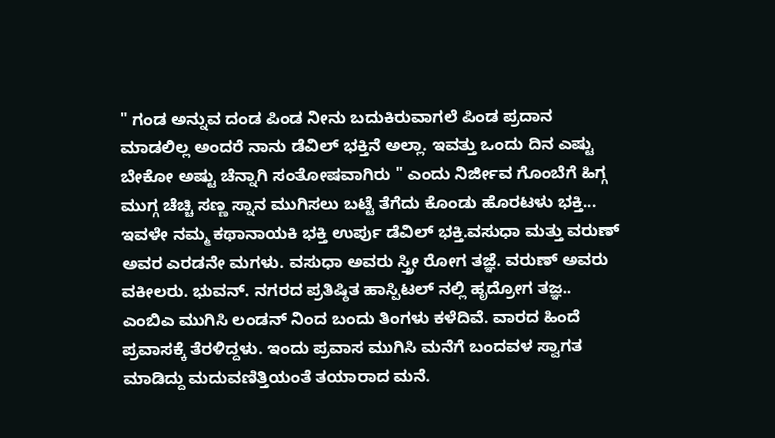" ಗಂಡ ಅನ್ನುವ ದಂಡ ಪಿಂಡ ನೀನು ಬದುಕಿರುವಾಗಲೆ ಪಿಂಡ ಪ್ರದಾನ ಮಾಡಲಿಲ್ಲ ಅಂದರೆ ನಾನು ಡೆವಿಲ್ ಭಕ್ತಿನೆ ಅಲ್ಲಾ. ಇವತ್ತು ಒಂದು ದಿನ ಎಷ್ಟು ಬೇಕೋ ಅಷ್ಟು ಚೆನ್ನಾಗಿ ಸಂತೋಷವಾಗಿರು " ಎಂದು ನಿರ್ಜೀವ ಗೊಂಬೆಗೆ ಹಿಗ್ಗ ಮುಗ್ಗ ಚೆಚ್ಚಿ ಸಣ್ಣ ಸ್ನಾನ ಮುಗಿಸಲು ಬಟ್ಟೆ ತೆಗೆದು ಕೊಂಡು ಹೊರಟಳು ಭಕ್ತಿ...
ಇವಳೇ ನಮ್ಮ ಕಥಾನಾಯಕಿ ಭಕ್ತಿ ಉರ್ಪು ಡೆವಿಲ್ ಭಕ್ತಿ.ವಸುಧಾ ಮತ್ತು ವರುಣ್ ಅವರ ಎರಡನೇ ಮಗಳು. ವಸುಧಾ ಅವರು ಸ್ತ್ರೀ ರೋಗ ತಜ್ಞೆ. ವರುಣ್ ಅವರು ವಕೀಲರು. ಭುವನ್. ನಗರದ ಪ್ರತಿಷ್ಠಿತ ಹಾಸ್ಪಿಟಲ್ ನಲ್ಲಿ ಹೃದ್ರೋಗ ತಜ್ಞ..
ಎಂಬಿಎ ಮುಗಿಸಿ ಲಂಡನ್ ನಿಂದ ಬಂದು ತಿಂಗಳು ಕಳೆದಿವೆ. ವಾರದ ಹಿಂದೆ ಪ್ರವಾಸಕ್ಕೆ ತೆರಳಿದ್ದಳು. ಇಂದು ಪ್ರವಾಸ ಮುಗಿಸಿ ಮನೆಗೆ ಬಂದವಳ ಸ್ವಾಗತ ಮಾಡಿದ್ದು ಮದುವಣಿತ್ತಿಯಂತೆ ತಯಾರಾದ ಮನೆ.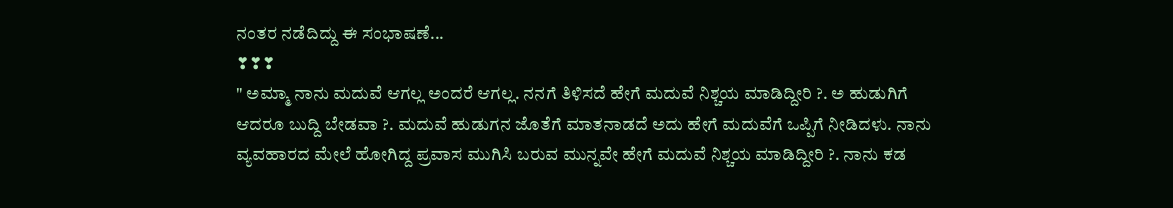ನಂತರ ನಡೆದಿದ್ದು ಈ ಸಂಭಾಷಣೆ...
❣❣❣
" ಅಮ್ಮಾ ನಾನು ಮದುವೆ ಆಗಲ್ಲ ಅಂದರೆ ಆಗಲ್ಲ. ನನಗೆ ತಿಳಿಸದೆ ಹೇಗೆ ಮದುವೆ ನಿಶ್ಚಯ ಮಾಡಿದ್ದೀರಿ ?. ಅ ಹುಡುಗಿಗೆ ಆದರೂ ಬುದ್ದಿ ಬೇಡವಾ ?. ಮದುವೆ ಹುಡುಗನ ಜೊತೆಗೆ ಮಾತನಾಡದೆ ಅದು ಹೇಗೆ ಮದುವೆಗೆ ಒಪ್ಪಿಗೆ ನೀಡಿದಳು. ನಾನು ವ್ಯವಹಾರದ ಮೇಲೆ ಹೋಗಿದ್ದ ಪ್ರವಾಸ ಮುಗಿಸಿ ಬರುವ ಮುನ್ನವೇ ಹೇಗೆ ಮದುವೆ ನಿಶ್ಚಯ ಮಾಡಿದ್ದೀರಿ ?. ನಾನು ಕಡ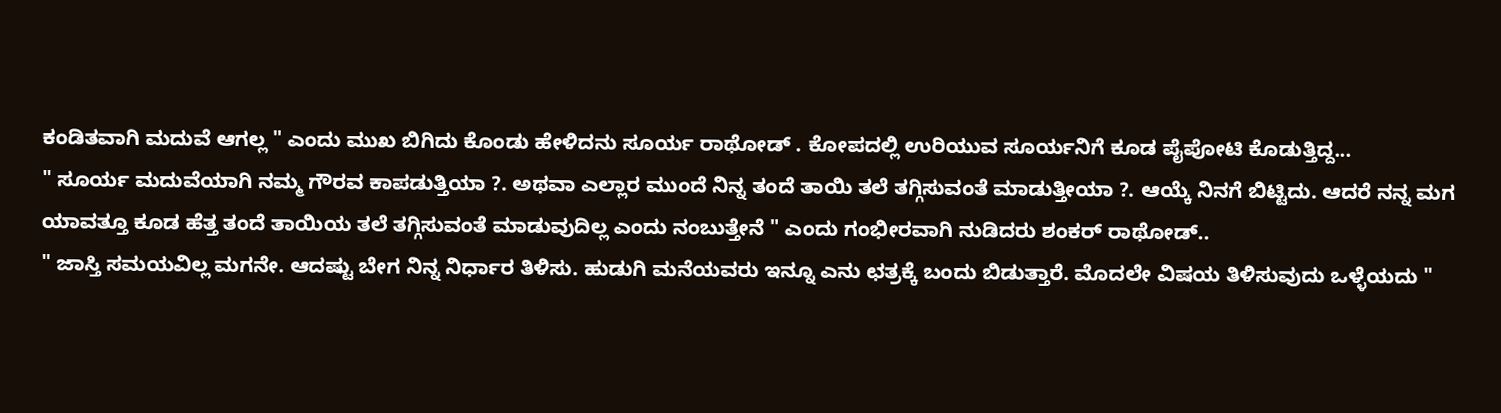ಕಂಡಿತವಾಗಿ ಮದುವೆ ಆಗಲ್ಲ " ಎಂದು ಮುಖ ಬಿಗಿದು ಕೊಂಡು ಹೇಳಿದನು ಸೂರ್ಯ ರಾಥೋಡ್ . ಕೋಪದಲ್ಲಿ ಉರಿಯುವ ಸೂರ್ಯನಿಗೆ ಕೂಡ ಪೈಪೋಟಿ ಕೊಡುತ್ತಿದ್ದ...
" ಸೂರ್ಯ ಮದುವೆಯಾಗಿ ನಮ್ಮ ಗೌರವ ಕಾಪಡುತ್ತಿಯಾ ?. ಅಥವಾ ಎಲ್ಲಾರ ಮುಂದೆ ನಿನ್ನ ತಂದೆ ತಾಯಿ ತಲೆ ತಗ್ಗಿಸುವಂತೆ ಮಾಡುತ್ತೀಯಾ ?. ಆಯ್ಕೆ ನಿನಗೆ ಬಿಟ್ಟಿದು. ಆದರೆ ನನ್ನ ಮಗ ಯಾವತ್ತೂ ಕೂಡ ಹೆತ್ತ ತಂದೆ ತಾಯಿಯ ತಲೆ ತಗ್ಗಿಸುವಂತೆ ಮಾಡುವುದಿಲ್ಲ ಎಂದು ನಂಬುತ್ತೇನೆ " ಎಂದು ಗಂಭೀರವಾಗಿ ನುಡಿದರು ಶಂಕರ್ ರಾಥೋಡ್..
" ಜಾಸ್ತಿ ಸಮಯವಿಲ್ಲ ಮಗನೇ. ಆದಷ್ಟು ಬೇಗ ನಿನ್ನ ನಿರ್ಧಾರ ತಿಳಿಸು. ಹುಡುಗಿ ಮನೆಯವರು ಇನ್ನೂ ಎನು ಛತ್ರಕ್ಕೆ ಬಂದು ಬಿಡುತ್ತಾರೆ. ಮೊದಲೇ ವಿಷಯ ತಿಳಿಸುವುದು ಒಳ್ಳೆಯದು "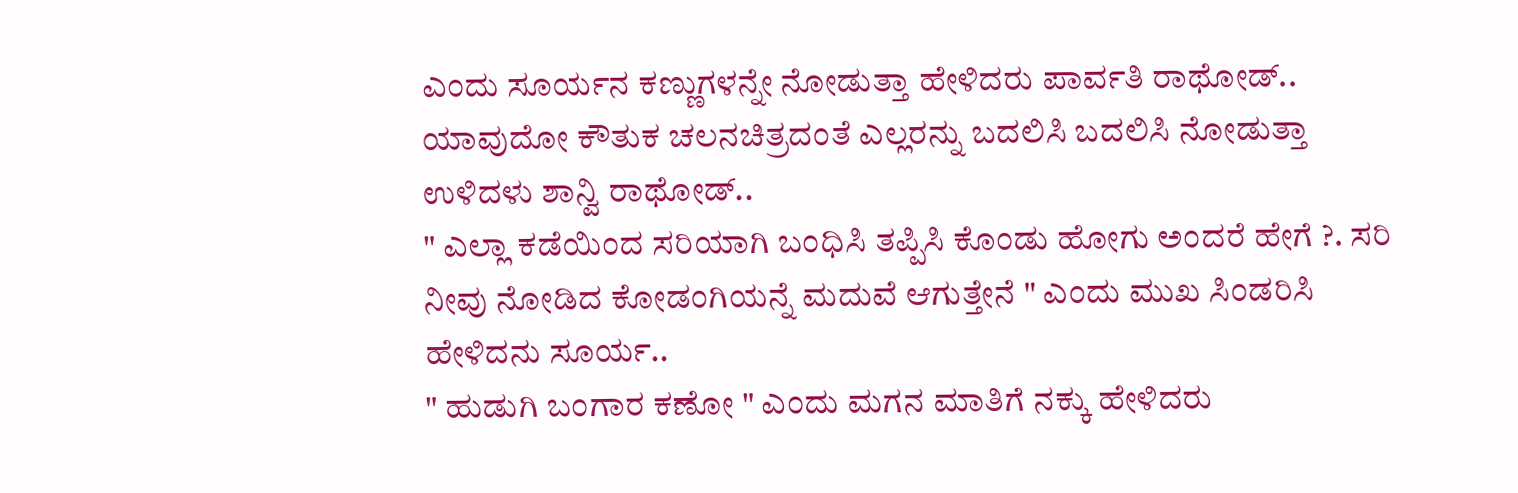ಎಂದು ಸೂರ್ಯನ ಕಣ್ಣುಗಳನ್ನೇ ನೋಡುತ್ತಾ ಹೇಳಿದರು ಪಾರ್ವತಿ ರಾಥೋಡ್..
ಯಾವುದೋ ಕೌತುಕ ಚಲನಚಿತ್ರದಂತೆ ಎಲ್ಲರನ್ನು ಬದಲಿಸಿ ಬದಲಿಸಿ ನೋಡುತ್ತಾ ಉಳಿದಳು ಶಾನ್ವಿ ರಾಥೋಡ್..
" ಎಲ್ಲಾ ಕಡೆಯಿಂದ ಸರಿಯಾಗಿ ಬಂಧಿಸಿ ತಪ್ಪಿಸಿ ಕೊಂಡು ಹೋಗು ಅಂದರೆ ಹೇಗೆ ?. ಸರಿ ನೀವು ನೋಡಿದ ಕೋಡಂಗಿಯನ್ನೆ ಮದುವೆ ಆಗುತ್ತೇನೆ " ಎಂದು ಮುಖ ಸಿಂಡರಿಸಿ ಹೇಳಿದನು ಸೂರ್ಯ..
" ಹುಡುಗಿ ಬಂಗಾರ ಕಣೋ " ಎಂದು ಮಗನ ಮಾತಿಗೆ ನಕ್ಕು ಹೇಳಿದರು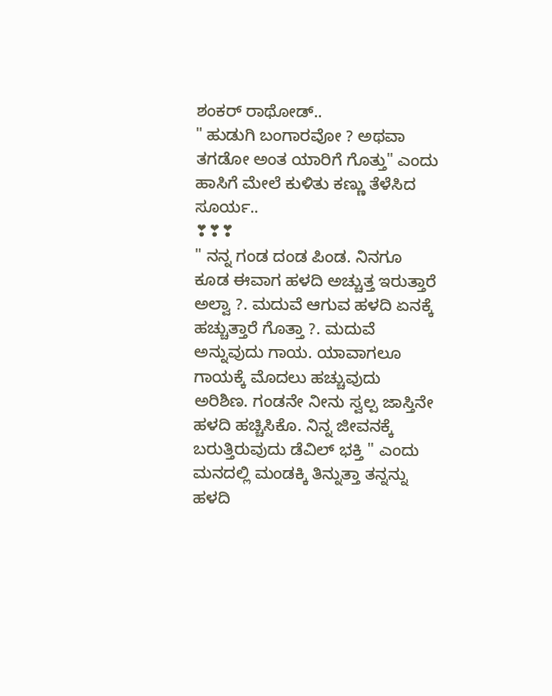ಶಂಕರ್ ರಾಥೋಡ್..
" ಹುಡುಗಿ ಬಂಗಾರವೋ ? ಅಥವಾ ತಗಡೋ ಅಂತ ಯಾರಿಗೆ ಗೊತ್ತು" ಎಂದು ಹಾಸಿಗೆ ಮೇಲೆ ಕುಳಿತು ಕಣ್ಣು ತೆಳೆಸಿದ ಸೂರ್ಯ..
❣❣❣
" ನನ್ನ ಗಂಡ ದಂಡ ಪಿಂಡ. ನಿನಗೂ ಕೂಡ ಈವಾಗ ಹಳದಿ ಅಚ್ಚುತ್ತ ಇರುತ್ತಾರೆ ಅಲ್ವಾ ?. ಮದುವೆ ಆಗುವ ಹಳದಿ ಏನಕ್ಕೆ ಹಚ್ಚುತ್ತಾರೆ ಗೊತ್ತಾ ?. ಮದುವೆ ಅನ್ನುವುದು ಗಾಯ. ಯಾವಾಗಲೂ ಗಾಯಕ್ಕೆ ಮೊದಲು ಹಚ್ಚುವುದು ಅರಿಶಿಣ. ಗಂಡನೇ ನೀನು ಸ್ವಲ್ಪ ಜಾಸ್ತಿನೇ ಹಳದಿ ಹಚ್ಚಿಸಿಕೊ. ನಿನ್ನ ಜೀವನಕ್ಕೆ ಬರುತ್ತಿರುವುದು ಡೆವಿಲ್ ಭಕ್ತಿ " ಎಂದು ಮನದಲ್ಲಿ ಮಂಡಕ್ಕಿ ತಿನ್ನುತ್ತಾ ತನ್ನನ್ನು ಹಳದಿ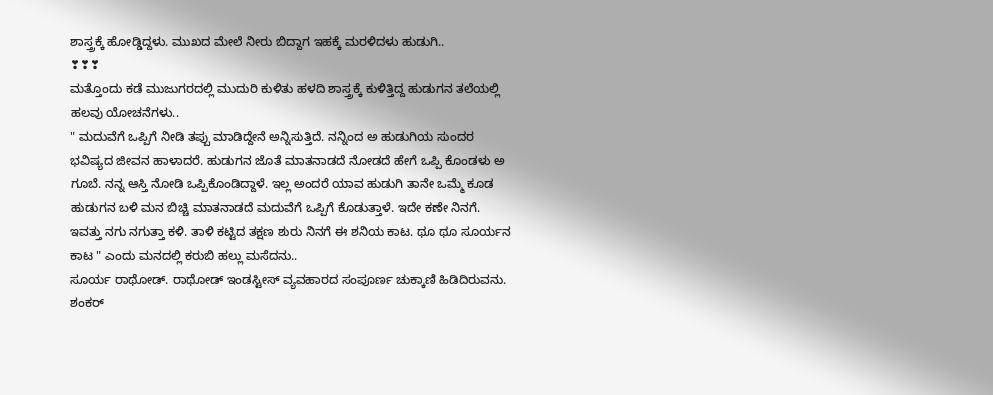ಶಾಸ್ತ್ರಕ್ಕೆ ಹೋಡ್ಡಿದ್ದಳು. ಮುಖದ ಮೇಲೆ ನೀರು ಬಿದ್ದಾಗ ಇಹಕ್ಕೆ ಮರಳಿದಳು ಹುಡುಗಿ..
❣❣❣
ಮತ್ತೊಂದು ಕಡೆ ಮುಜುಗರದಲ್ಲಿ ಮುದುರಿ ಕುಳಿತು ಹಳದಿ ಶಾಸ್ತ್ರಕ್ಕೆ ಕುಳಿತ್ತಿದ್ದ ಹುಡುಗನ ತಲೆಯಲ್ಲಿ ಹಲವು ಯೋಚನೆಗಳು..
" ಮದುವೆಗೆ ಒಪ್ಪಿಗೆ ನೀಡಿ ತಪ್ಪು ಮಾಡಿದ್ದೇನೆ ಅನ್ನಿಸುತ್ತಿದೆ. ನನ್ನಿಂದ ಅ ಹುಡುಗಿಯ ಸುಂದರ ಭವಿಷ್ಯದ ಜೀವನ ಹಾಳಾದರೆ. ಹುಡುಗನ ಜೊತೆ ಮಾತನಾಡದೆ ನೋಡದೆ ಹೇಗೆ ಒಪ್ಪಿ ಕೊಂಡಳು ಅ ಗೂಬೆ. ನನ್ನ ಆಸ್ತಿ ನೋಡಿ ಒಪ್ಪಿಕೊಂಡಿದ್ದಾಳೆ. ಇಲ್ಲ ಅಂದರೆ ಯಾವ ಹುಡುಗಿ ತಾನೇ ಒಮ್ಮೆ ಕೂಡ ಹುಡುಗನ ಬಳಿ ಮನ ಬಿಚ್ಚಿ ಮಾತನಾಡದೆ ಮದುವೆಗೆ ಒಪ್ಪಿಗೆ ಕೊಡುತ್ತಾಳೆ. ಇದೇ ಕಣೇ ನಿನಗೆ. ಇವತ್ತು ನಗು ನಗುತ್ತಾ ಕಳಿ. ತಾಳಿ ಕಟ್ಟಿದ ತಕ್ಷಣ ಶುರು ನಿನಗೆ ಈ ಶನಿಯ ಕಾಟ. ಥೂ ಥೂ ಸೂರ್ಯನ ಕಾಟ " ಎಂದು ಮನದಲ್ಲಿ ಕರುಬಿ ಹಲ್ಲು ಮಸೆದನು..
ಸೂರ್ಯ ರಾಥೋಡ್. ರಾಥೋಡ್ ಇಂಡಸ್ಟೀಸ್ ವ್ಯವಹಾರದ ಸಂಪೂರ್ಣ ಚುಕ್ಕಾಣಿ ಹಿಡಿದಿರುವನು. ಶಂಕರ್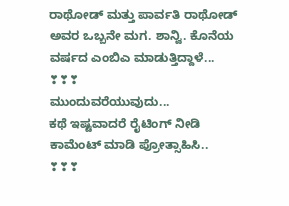ರಾಥೋಡ್ ಮತ್ತು ಪಾರ್ವತಿ ರಾಥೋಡ್ ಅವರ ಒಬ್ಬನೇ ಮಗ. ಶಾನ್ವಿ. ಕೊನೆಯ ವರ್ಷದ ಎಂಬಿಎ ಮಾಡುತ್ತಿದ್ದಾಳೆ...
❣❣❣
ಮುಂದುವರೆಯುವುದು...
ಕಥೆ ಇಷ್ಟವಾದರೆ ರೈಟಿಂಗ್ ನೀಡಿ ಕಾಮೆಂಟ್ ಮಾಡಿ ಪ್ರೋತ್ಸಾಹಿಸಿ..
❣❣❣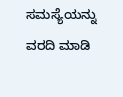ಸಮಸ್ಯೆಯನ್ನು ವರದಿ ಮಾಡಿ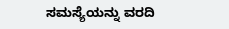ಸಮಸ್ಯೆಯನ್ನು ವರದಿ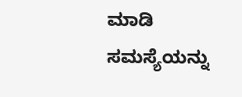ಮಾಡಿ
ಸಮಸ್ಯೆಯನ್ನು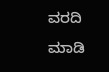ವರದಿ ಮಾಡಿ